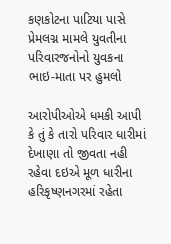કણકોટના પાટિયા પાસે પ્રેમલગ્ન મામલે યુવતીના પરિવારજનોનો યુવકના ભાઇ-માતા પર હુમલો

આરોપીઓએ ધમકી આપી કે તું કે તારો પરિવાર ધારીમાં દેખાણા તો જીવતા નહી રહેવા દઇએ મૂળ ધારીના હરિકૃષ્ણનગરમાં રહેતા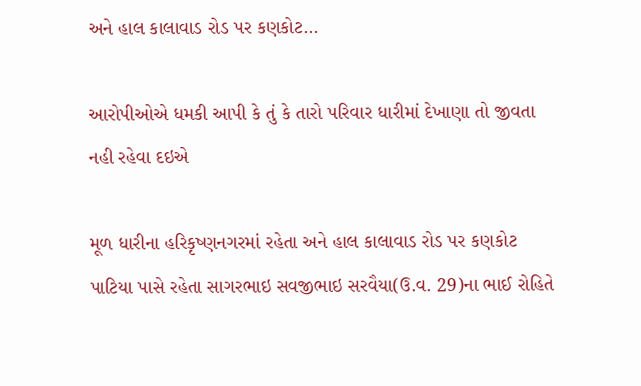અને હાલ કાલાવાડ રોડ પર કણકોટ…

આરોપીઓએ ધમકી આપી કે તું કે તારો પરિવાર ધારીમાં દેખાણા તો જીવતા નહી રહેવા દઇએ

મૂળ ધારીના હરિકૃષ્ણનગરમાં રહેતા અને હાલ કાલાવાડ રોડ પર કણકોટ પાટિયા પાસે રહેતા સાગરભાઇ સવજીભાઇ સરવૈયા(ઉ.વ. 29)ના ભાઈ રોહિતે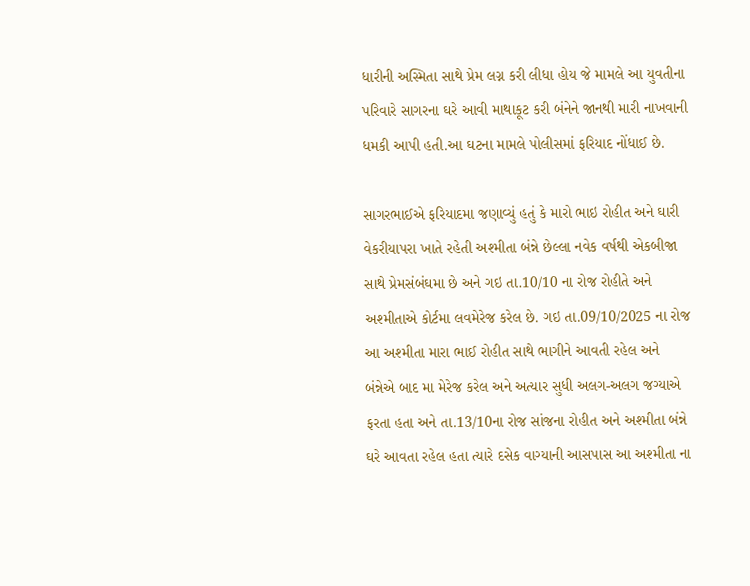ધારીની અસ્મિતા સાથે પ્રેમ લગ્ન કરી લીધા હોય જે મામલે આ યુવતીના પરિવારે સાગરના ઘરે આવી માથાકૂટ કરી બંનેને જાનથી મારી નાખવાની ધમકી આપી હતી.આ ઘટના મામલે પોલીસમાં ફરિયાદ નોંધાઈ છે.

સાગરભાઈએ ફરિયાદમા જણાવ્યું હતું કે મારો ભાઇ રોહીત અને ઘારી વેકરીયાપરા ખાતે રહેતી અશ્મીતા બંન્ને છેલ્લા નવેક વર્ષથી એકબીજા સાથે પ્રેમસંબંઘમા છે અને ગઇ તા.10/10 ના રોજ રોહીતે અને અશ્મીતાએ કોર્ટમા લવમેરેજ કરેલ છે. ગઇ તા.09/10/2025 ના રોજ આ અશ્મીતા મારા ભાઈ રોહીત સાથે ભાગીને આવતી રહેલ અને બંન્નેએ બાદ મા મેરેજ કરેલ અને અત્યાર સુધી અલગ-અલગ જગ્યાએ ફરતા હતા અને તા.13/10ના રોજ સાંજના રોહીત અને અશ્મીતા બંન્ને ઘરે આવતા રહેલ હતા ત્યારે દસેક વાગ્યાની આસપાસ આ અશ્મીતા ના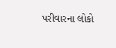પરીવારના લોકો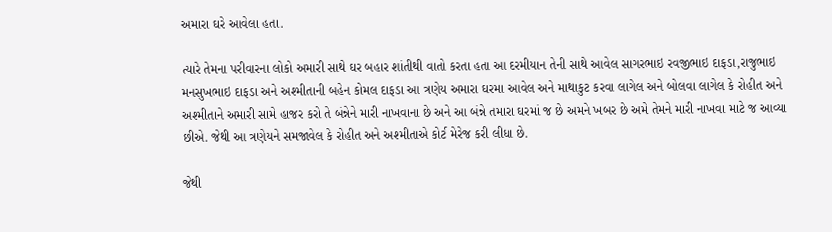અમારા ઘરે આવેલા હતા.

ત્યારે તેમના પરીવારના લોકો અમારી સાથે ઘર બહાર શાંતીથી વાતો કરતા હતા આ દરમીયાન તેની સાથે આવેલ સાગરભાઇ રવજીભાઇ દાફડા,રાજુભાઇ મનસુખભાઇ દાફડા અને અશ્મીતાની બહેન કોમલ દાફડા આ ત્રણેય અમારા ઘરમા આવેલ અને માથાકુટ કરવા લાગેલ અને બોલવા લાગેલ કે રોહીત અને અશ્મીતાને અમારી સામે હાજર કરો તે બંન્નેને મારી નાખવાના છે અને આ બંન્ને તમારા ઘરમાં જ છે અમને ખબર છે અમે તેમને મારી નાખવા માટે જ આવ્યા છીએ. જેથી આ ત્રણેયને સમજાવેલ કે રોહીત અને અશ્મીતાએ કોર્ટ મેરેજ કરી લીધા છે.

જેથી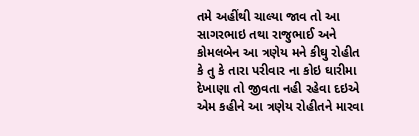તમે અહીંથી ચાલ્યા જાવ તો આ સાગરભાઇ તથા રાજુભાઈ અને કોમલબેન આ ત્રણેય મને કીઘુ રોહીત કે તુ કે તારા પરીવાર ના કોઇ ઘારીમા દેખાણા તો જીવતા નહી રહેવા દઇએ એમ કહીને આ ત્રણેય રોહીતને મારવા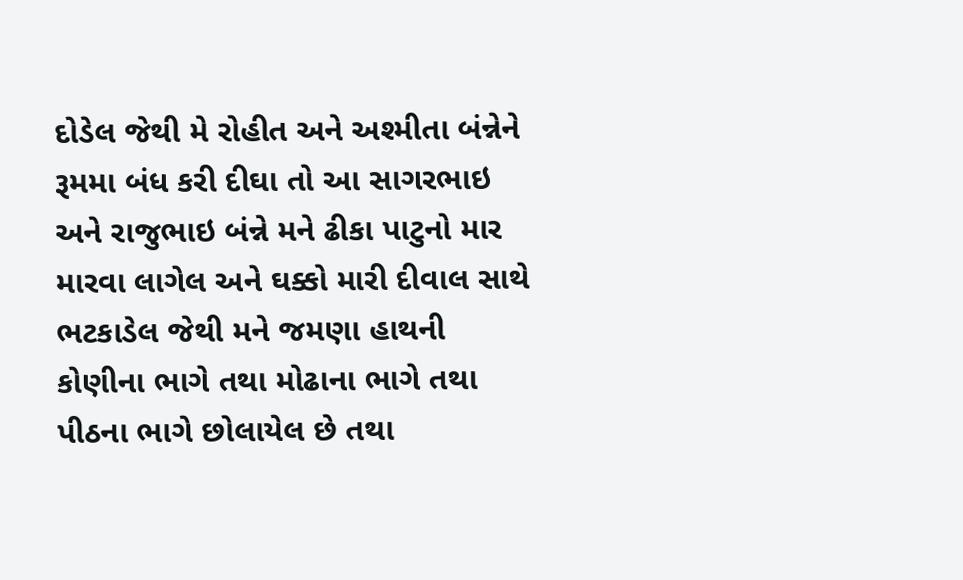દોડેલ જેથી મે રોહીત અને અશ્મીતા બંન્નેને રૂમમા બંધ કરી દીઘા તો આ સાગરભાઇ અને રાજુભાઇ બંન્ને મને ઢીકા પાટુનો માર મારવા લાગેલ અને ઘક્કો મારી દીવાલ સાથે ભટકાડેલ જેથી મને જમણા હાથની કોણીના ભાગે તથા મોઢાના ભાગે તથા પીઠના ભાગે છોલાયેલ છે તથા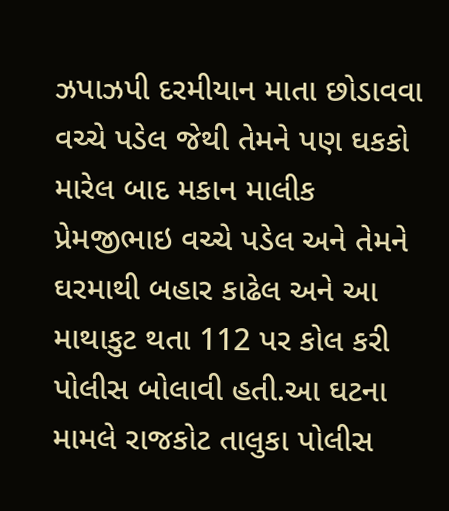ઝપાઝપી દરમીયાન માતા છોડાવવા વચ્ચે પડેલ જેથી તેમને પણ ઘકકો મારેલ બાદ મકાન માલીક પ્રેમજીભાઇ વચ્ચે પડેલ અને તેમને ઘરમાથી બહાર કાઢેલ અને આ માથાકુટ થતા 112 પર કોલ કરી પોલીસ બોલાવી હતી.આ ઘટના મામલે રાજકોટ તાલુકા પોલીસ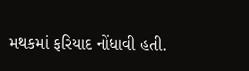મથકમાં ફરિયાદ નોંધાવી હતી.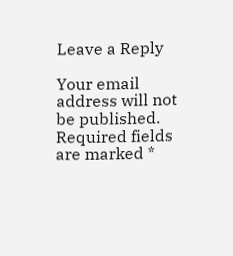Leave a Reply

Your email address will not be published. Required fields are marked *